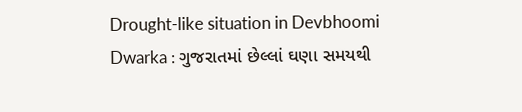Drought-like situation in Devbhoomi Dwarka : ગુજરાતમાં છેલ્લાં ઘણા સમયથી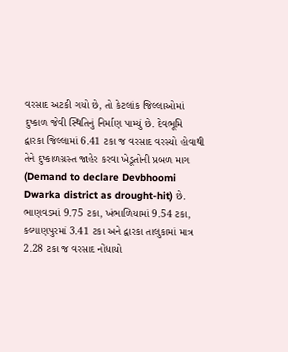વરસાદ અટકી ગયો છે, તો કેટલાંક જિલ્લાઓમાં દુષ્કાળ જેવી સ્થિતિનું નિર્માણ પામ્યું છે. દેવભૂમિ દ્વારકા જિલ્લામાં 6.41 ટકા જ વરસાદ વરસ્યો હોવાથી તેને દુષ્કાળગ્રસ્ત જાહેર કરવા ખેડૂતોની પ્રબળ માગ (Demand to declare Devbhoomi Dwarka district as drought-hit) છે. ભાણવડમાં 9.75 ટકા, ખંભાળિયામાં 9.54 ટકા, કલ્યાણપુરમાં 3.41 ટકા અને દ્વારકા તાલુકામાં માત્ર 2.28 ટકા જ વરસાદ નોંધાયો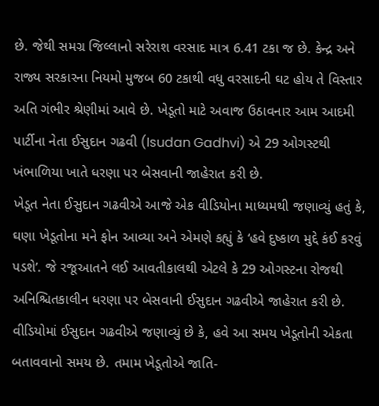છે. જેથી સમગ્ર જિલ્લાનો સરેરાશ વરસાદ માત્ર 6.41 ટકા જ છે. કેન્દ્ર અને રાજ્ય સરકારના નિયમો મુજબ 60 ટકાથી વધુ વરસાદની ઘટ હોય તે વિસ્તાર અતિ ગંભીર શ્રેણીમાં આવે છે. ખેડૂતો માટે અવાજ ઉઠાવનાર આમ આદમી પાર્ટીના નેતા ઈસુદાન ગઢવી (Isudan Gadhvi) એ 29 ઓગસ્ટથી ખંભાળિયા ખાતે ધરણા પર બેસવાની જાહેરાત કરી છે.
ખેડૂત નેતા ઈસુદાન ગઢવીએ આજે એક વીડિયોના માધ્યમથી જણાવ્યું હતું કે, ઘણા ખેડૂતોના મને ફોન આવ્યા અને એમણે કહ્યું કે ‘હવે દુષ્કાળ મુદ્દે કંઈ કરવું પડશે’. જે રજૂઆતને લઈ આવતીકાલથી એટલે કે 29 ઓગસ્ટના રોજથી અનિશ્ચિતકાલીન ધરણા પર બેસવાની ઈસુદાન ગઢવીએ જાહેરાત કરી છે. વીડિયોમાં ઈસુદાન ગઢવીએ જણાવ્યું છે કે, હવે આ સમય ખેડૂતોની એકતા બતાવવાનો સમય છે. તમામ ખેડૂતોએ જાતિ-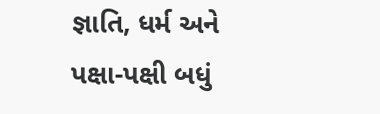જ્ઞાતિ, ધર્મ અને પક્ષા-પક્ષી બધું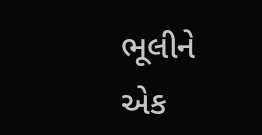ભૂલીને એક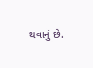થવાનું છે.